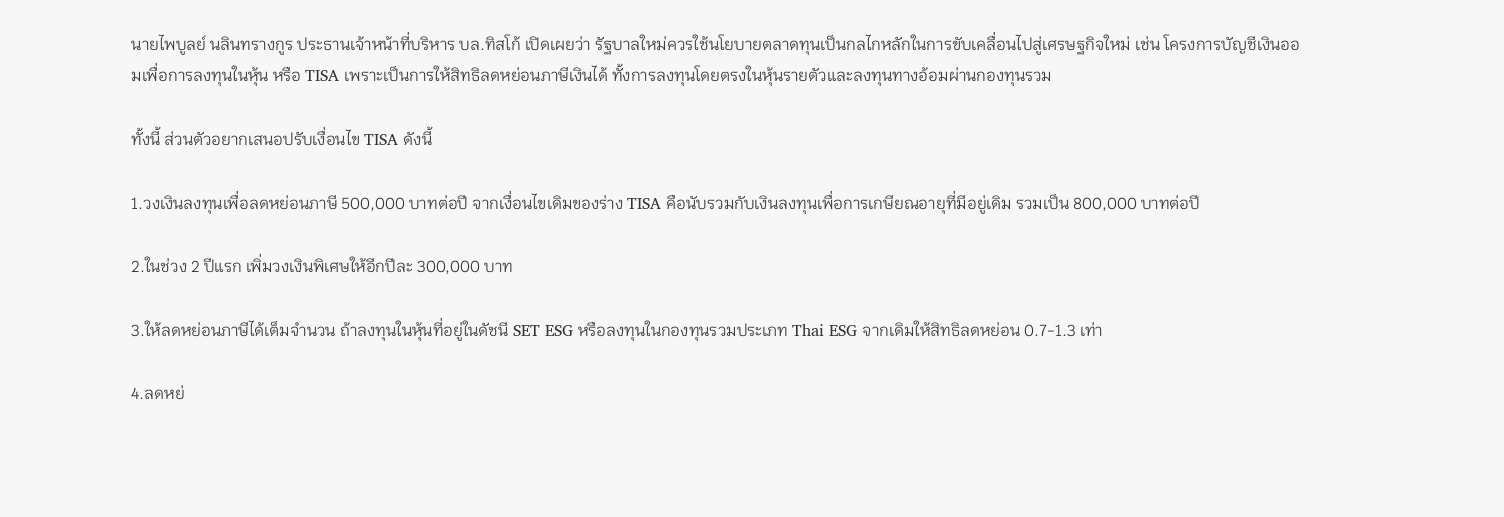นายไพบูลย์ นลินทรางกูร ประธานเจ้าหน้าที่บริหาร บล.ทิสโก้ เปิดเผยว่า รัฐบาลใหม่ควรใช้นโยบายตลาดทุนเป็นกลไกหลักในการขับเคลื่อนไปสู่เศรษฐกิจใหม่ เช่น โครงการบัญชีเงินออมเพื่อการลงทุนในหุ้น หรือ TISA เพราะเป็นการให้สิทธิลดหย่อนภาษีเงินได้ ทั้งการลงทุนโดยตรงในหุ้นรายตัวและลงทุนทางอ้อมผ่านกองทุนรวม

ทั้งนี้ ส่วนตัวอยากเสนอปรับเงื่อนไข TISA ดังนี้

1.วงเงินลงทุนเพื่อลดหย่อนภาษี 500,000 บาทต่อปี จากเงื่อนไขเดิมของร่าง TISA คือนับรวมกับเงินลงทุนเพื่อการเกษียณอายุที่มีอยู่เดิม รวมเป็น 800,000 บาทต่อปี

2.ในช่วง 2 ปีแรก เพิ่มวงเงินพิเศษให้อีกปีละ 300,000 บาท

3.ให้ลดหย่อนภาษีได้เต็มจำนวน ถ้าลงทุนในหุ้นที่อยู่ในดัชนี SET ESG หรือลงทุนในกองทุนรวมประเภท Thai ESG จากเดิมให้สิทธิลดหย่อน 0.7-1.3 เท่า

4.ลดหย่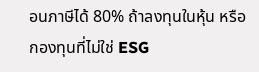อนภาษีได้ 80% ถ้าลงทุนในหุ้น หรือกองทุนที่ไม่ใช่ ESG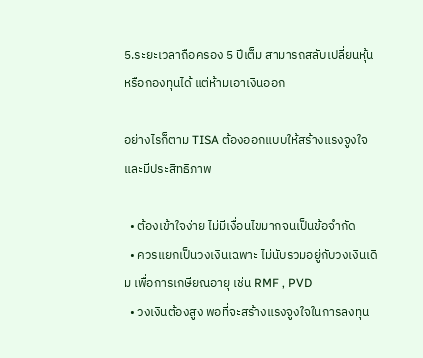5.ระยะเวลาถือครอง 5 ปีเต็ม สามารถสลับเปลี่ยนหุ้น หรือกองทุนได้ แต่ห้ามเอาเงินออก

อย่างไรก็ตาม TISA ต้องออกแบบให้สร้างแรงจูงใจและมีประสิทธิภาพ

  • ต้องเข้าใจง่าย ไม่มีเงื่อนไขมากจนเป็นข้อจำกัด
  • ควรแยกเป็นวงเงินเฉพาะ ไม่นับรวมอยู่กับวงเงินเดิม เพื่อการเกษียณอายุ เช่น RMF , PVD
  • วงเงินต้องสูง พอที่จะสร้างแรงจูงใจในการลงทุน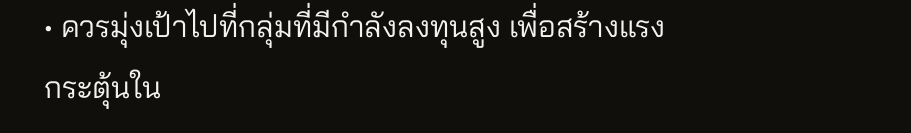• ควรมุ่งเป้าไปที่กลุ่มที่มีกำลังลงทุนสูง เพื่อสร้างแรงกระตุ้นใน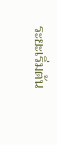ระยะเริ่มต้น